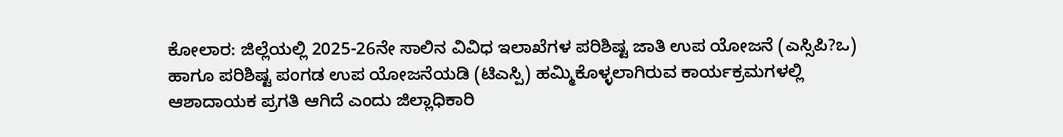ಕೋಲಾರ: ಜಿಲ್ಲೆಯಲ್ಲಿ 2025-26ನೇ ಸಾಲಿನ ವಿವಿಧ ಇಲಾಖೆಗಳ ಪರಿಶಿಷ್ಟ ಜಾತಿ ಉಪ ಯೋಜನೆ (ಎಸ್ಸಿಪಿ?ಒ) ಹಾಗೂ ಪರಿಶಿಷ್ಟ ಪಂಗಡ ಉಪ ಯೋಜನೆಯಡಿ (ಟಿಎಸ್ಪಿ) ಹಮ್ಮಿಕೊಳ್ಳಲಾಗಿರುವ ಕಾರ್ಯಕ್ರಮಗಳಲ್ಲಿ ಆಶಾದಾಯಕ ಪ್ರಗತಿ ಆಗಿದೆ ಎಂದು ಜಿಲ್ಲಾಧಿಕಾರಿ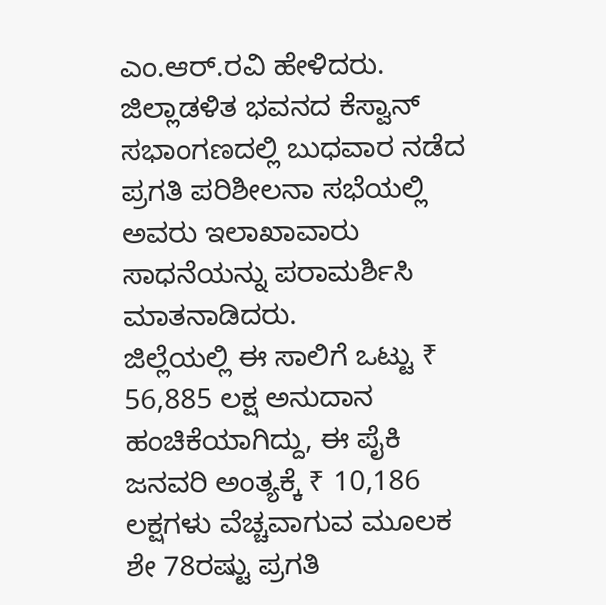ಎಂ.ಆರ್.ರವಿ ಹೇಳಿದರು.
ಜಿಲ್ಲಾಡಳಿತ ಭವನದ ಕೆಸ್ವಾನ್ ಸಭಾಂಗಣದಲ್ಲಿ ಬುಧವಾರ ನಡೆದ ಪ್ರಗತಿ ಪರಿಶೀಲನಾ ಸಭೆಯಲ್ಲಿ ಅವರು ಇಲಾಖಾವಾರು ಸಾಧನೆಯನ್ನು ಪರಾಮರ್ಶಿಸಿ ಮಾತನಾಡಿದರು.
ಜಿಲ್ಲೆಯಲ್ಲಿ ಈ ಸಾಲಿಗೆ ಒಟ್ಟು ₹ 56,885 ಲಕ್ಷ ಅನುದಾನ ಹಂಚಿಕೆಯಾಗಿದ್ದು, ಈ ಪೈಕಿ ಜನವರಿ ಅಂತ್ಯಕ್ಕೆ ₹ 10,186 ಲಕ್ಷಗಳು ವೆಚ್ಚವಾಗುವ ಮೂಲಕ ಶೇ 78ರಷ್ಟು ಪ್ರಗತಿ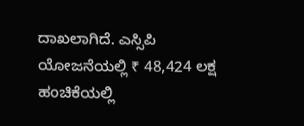ದಾಖಲಾಗಿದೆ. ಎಸ್ಸಿಪಿ ಯೋಜನೆಯಲ್ಲಿ ₹ 48,424 ಲಕ್ಷ ಹಂಚಿಕೆಯಲ್ಲಿ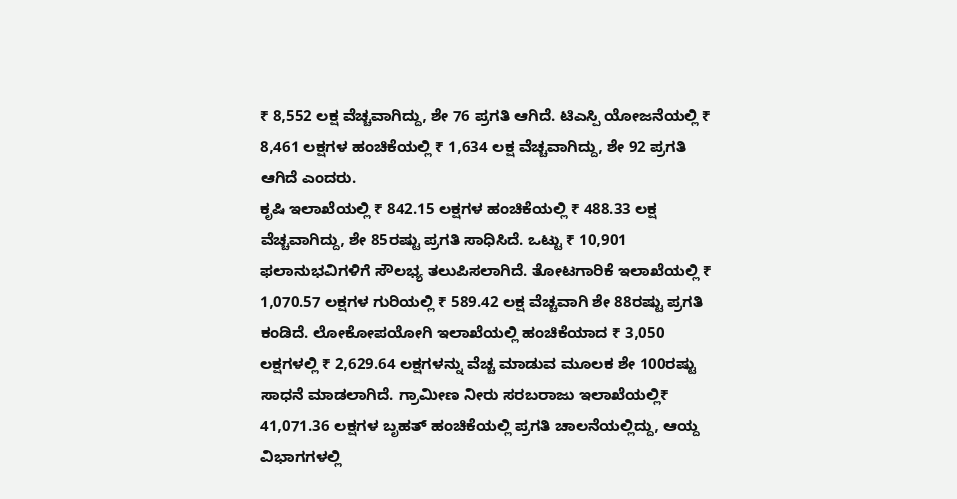₹ 8,552 ಲಕ್ಷ ವೆಚ್ಚವಾಗಿದ್ದು, ಶೇ 76 ಪ್ರಗತಿ ಆಗಿದೆ. ಟಿಎಸ್ಪಿ ಯೋಜನೆಯಲ್ಲಿ ₹ 8,461 ಲಕ್ಷಗಳ ಹಂಚಿಕೆಯಲ್ಲಿ ₹ 1,634 ಲಕ್ಷ ವೆಚ್ಚವಾಗಿದ್ದು, ಶೇ 92 ಪ್ರಗತಿ ಆಗಿದೆ ಎಂದರು.
ಕೃಷಿ ಇಲಾಖೆಯಲ್ಲಿ ₹ 842.15 ಲಕ್ಷಗಳ ಹಂಚಿಕೆಯಲ್ಲಿ ₹ 488.33 ಲಕ್ಷ ವೆಚ್ಚವಾಗಿದ್ದು, ಶೇ 85ರಷ್ಟು ಪ್ರಗತಿ ಸಾಧಿಸಿದೆ. ಒಟ್ಟು ₹ 10,901 ಫಲಾನುಭವಿಗಳಿಗೆ ಸೌಲಭ್ಯ ತಲುಪಿಸಲಾಗಿದೆ. ತೋಟಗಾರಿಕೆ ಇಲಾಖೆಯಲ್ಲಿ ₹ 1,070.57 ಲಕ್ಷಗಳ ಗುರಿಯಲ್ಲಿ ₹ 589.42 ಲಕ್ಷ ವೆಚ್ಚವಾಗಿ ಶೇ 88ರಷ್ಟು ಪ್ರಗತಿ ಕಂಡಿದೆ. ಲೋಕೋಪಯೋಗಿ ಇಲಾಖೆಯಲ್ಲಿ ಹಂಚಿಕೆಯಾದ ₹ 3,050 ಲಕ್ಷಗಳಲ್ಲಿ ₹ 2,629.64 ಲಕ್ಷಗಳನ್ನು ವೆಚ್ಚ ಮಾಡುವ ಮೂಲಕ ಶೇ 100ರಷ್ಟು ಸಾಧನೆ ಮಾಡಲಾಗಿದೆ. ಗ್ರಾಮೀಣ ನೀರು ಸರಬರಾಜು ಇಲಾಖೆಯಲ್ಲಿ₹ 41,071.36 ಲಕ್ಷಗಳ ಬೃಹತ್ ಹಂಚಿಕೆಯಲ್ಲಿ ಪ್ರಗತಿ ಚಾಲನೆಯಲ್ಲಿದ್ದು, ಆಯ್ದ ವಿಭಾಗಗಳಲ್ಲಿ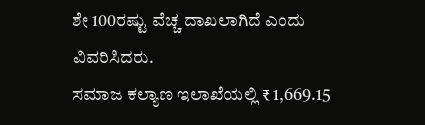ಶೇ 100ರಷ್ಟು ವೆಚ್ಚ ದಾಖಲಾಗಿದೆ ಎಂದು ವಿವರಿಸಿದರು.
ಸಮಾಜ ಕಲ್ಯಾಣ ಇಲಾಖೆಯಲ್ಲಿ ₹ 1,669.15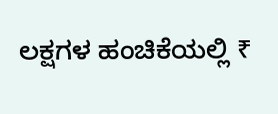ಲಕ್ಷಗಳ ಹಂಚಿಕೆಯಲ್ಲಿ ₹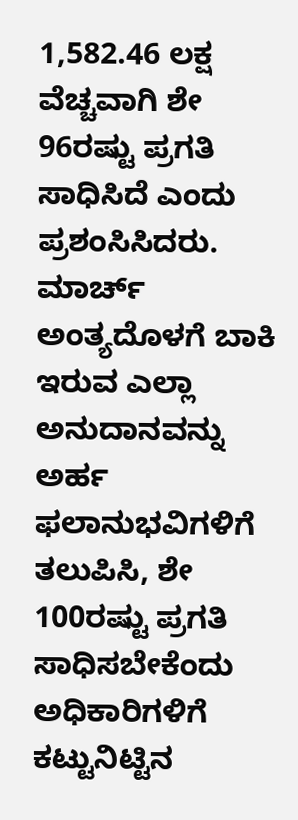1,582.46 ಲಕ್ಷ ವೆಚ್ಚವಾಗಿ ಶೇ 96ರಷ್ಟು ಪ್ರಗತಿ ಸಾಧಿಸಿದೆ ಎಂದು ಪ್ರಶಂಸಿಸಿದರು.
ಮಾರ್ಚ್ ಅಂತ್ಯದೊಳಗೆ ಬಾಕಿ ಇರುವ ಎಲ್ಲಾ ಅನುದಾನವನ್ನು ಅರ್ಹ ಫಲಾನುಭವಿಗಳಿಗೆ ತಲುಪಿಸಿ, ಶೇ 100ರಷ್ಟು ಪ್ರಗತಿ ಸಾಧಿಸಬೇಕೆಂದು ಅಧಿಕಾರಿಗಳಿಗೆ ಕಟ್ಟುನಿಟ್ಟಿನ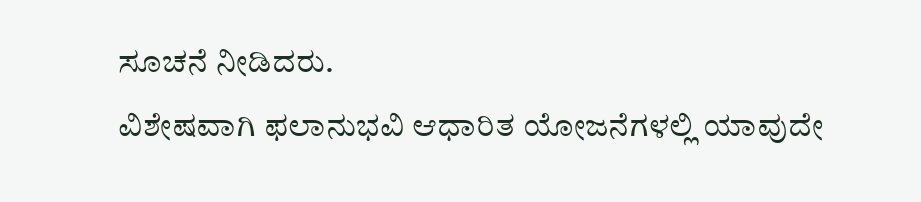ಸೂಚನೆ ನೀಡಿದರು.
ವಿಶೇಷವಾಗಿ ಫಲಾನುಭವಿ ಆಧಾರಿತ ಯೋಜನೆಗಳಲ್ಲಿ ಯಾವುದೇ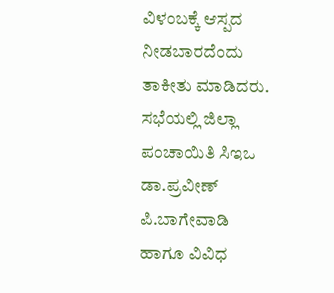ವಿಳಂಬಕ್ಕೆ ಆಸ್ಪದ ನೀಡಬಾರದೆಂದು ತಾಕೀತು ಮಾಡಿದರು.
ಸಭೆಯಲ್ಲಿ ಜಿಲ್ಲಾ ಪಂಚಾಯಿತಿ ಸಿಇಒ ಡಾ.ಪ್ರವೀಣ್ ಪಿ.ಬಾಗೇವಾಡಿ ಹಾಗೂ ವಿವಿಧ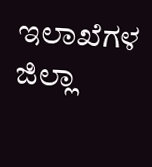ಇಲಾಖೆಗಳ ಜಿಲ್ಲಾ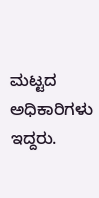ಮಟ್ಟದ ಅಧಿಕಾರಿಗಳು ಇದ್ದರು.